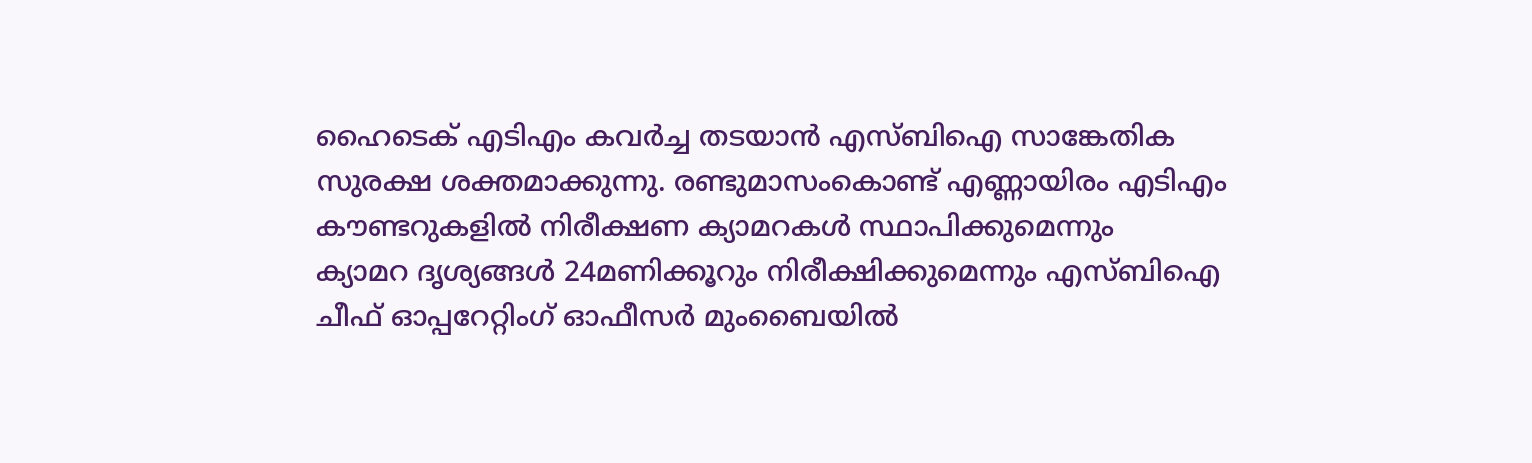ഹൈടെക് എടിഎം കവര്‍ച്ച തടയാന്‍ എസ്ബിഐ സാങ്കേതിക സുരക്ഷ ശക്തമാക്കുന്നു. രണ്ടുമാസംകൊണ്ട് എണ്ണായിരം എടിഎം കൗണ്ടറുകളില്‍ നിരീക്ഷണ ക്യാമറകള്‍ സ്ഥാപിക്കുമെന്നും
ക്യാമറ ദൃശ്യങ്ങള്‍ 24മണിക്കൂറും നിരീക്ഷിക്കുമെന്നും എസ്ബിഐ ചീഫ് ഓപ്പറേറ്റിംഗ് ഓഫീസര്‍ മുംബൈയില്‍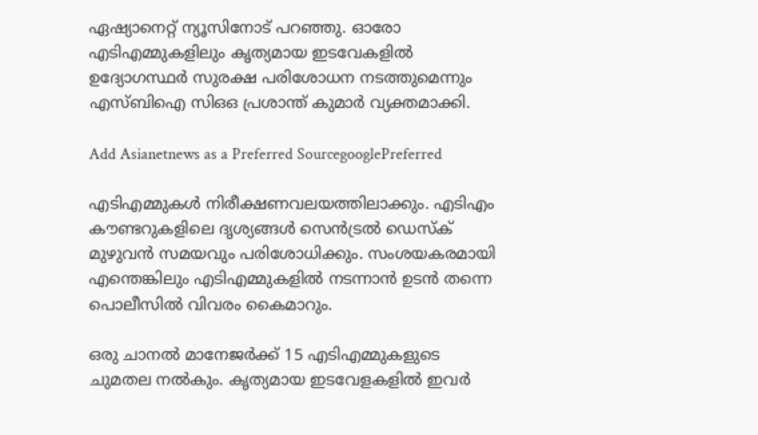ഏഷ്യാനെറ്റ് ന്യൂസിനോട് പറഞ്ഞു. ഓരോ എടിഎമ്മുകളിലും കൃത്യമായ ഇടവേകളില്‍ ഉദ്യോഗസ്ഥര്‍ സുരക്ഷ പരിശോധന നടത്തുമെന്നും എസ്ബിഐ സിഒഒ പ്രശാന്ത് കുമാര്‍ വ്യക്തമാക്കി.

Add Asianetnews as a Preferred SourcegooglePreferred

എടിഎമ്മുകള്‍ നിരീക്ഷണവലയത്തിലാക്കും. എടിഎം കൗണ്ടറുകളിലെ ദൃശ്യങ്ങള്‍ സെന്‍ട്രല്‍ ഡെസ്ക് മുഴുവന്‍ സമയവും പരിശോധിക്കും. സംശയകരമായി എന്തെങ്കിലും എടിഎമ്മുകളില്‍ നടന്നാന്‍ ഉടന്‍ തന്നെ പൊലീസില്‍ വിവരം കൈമാറും.

ഒരു ചാനല്‍ മാനേജര്‍ക്ക് 15 എടിഎമ്മുകളുടെ ചുമതല നല്‍കും. കൃത്യമായ ഇടവേളകളില്‍ ഇവര്‍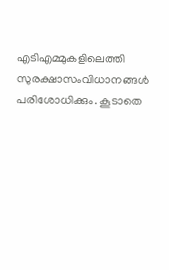എടിഎമ്മുകളിലെത്തി സുരക്ഷാസംവിധാനങ്ങള്‍ പരിശോധിക്കും. കൂടാതെ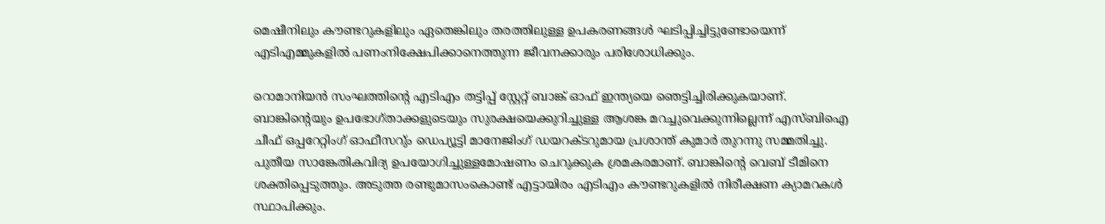മെഷീനിലും കൗണ്ടറുകളിലും ഏതെങ്കിലും തരത്തിലുള്ള ഉപകരണങ്ങള്‍ ഘടിപ്പിച്ചിട്ടുണ്ടോയെന്ന് എടിഎമ്മുകളില്‍ പണംനിക്ഷേപിക്കാനെത്തുന്ന ജീവനക്കാരും പരിശോധിക്കും.

റൊമാനിയന്‍ സംഘത്തിന്റെ എടിഎം തട്ടിപ്പ് സ്റ്റേറ്റ് ബാങ്ക് ഓഫ് ഇന്ത്യയെ ഞെട്ടിച്ചിരിക്കുകയാണ്. ബാങ്കിന്റെയും ഉപഭോഗ്താക്കളുടെയും സുരക്ഷയെക്കുറിച്ചുള്ള ആശങ്ക മറച്ചുവെക്കുന്നില്ലെന്ന് എസ്ബിഐ ചീഫ് ഒപ്പറേറ്റിംഗ് ഓഫീസറു്ം ഡെപ്യൂട്ടി മാനേജിംഗ് ഡയറക്ടറുമായ പ്രശാന്ത് കുമാര്‍ തുറന്നു സമ്മതിച്ചു. പുതീയ സാങ്കേതികവിദ്യ ഉപയോഗിച്ചുള്ളമോഷണം ചെറുക്കുക ശ്രമകരമാണ്. ബാങ്കിന്റെ വെബ് ടീമിനെ ശക്തിപ്പെടുത്തും. അടുത്ത രണ്ടുമാസംകൊണ്ട് എട്ടായിരം എടിഎം കൗണ്ടറുകളില്‍ നിരീക്ഷണ ക്യാമറകള്‍ സ്ഥാപിക്കും.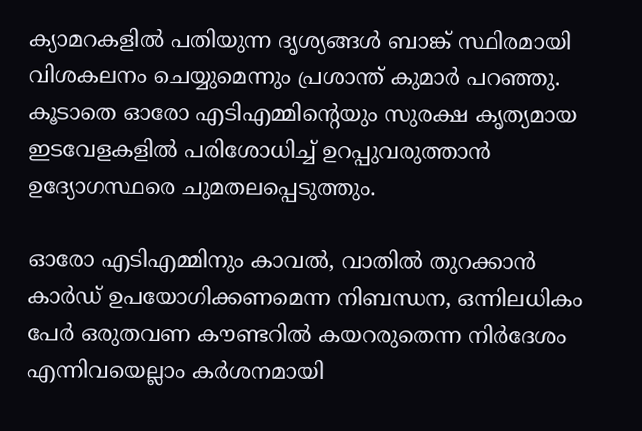ക്യാമറകളില്‍ പതിയുന്ന ദൃശ്യങ്ങള്‍ ബാങ്ക് സ്ഥിരമായി വിശകലനം ചെയ്യുമെന്നും പ്രശാന്ത് കുമാര്‍ പറഞ്ഞു. കൂടാതെ ഓരോ എടിഎമ്മിന്റെയും സുരക്ഷ കൃത്യമായ ഇടവേളകളില്‍ പരിശോധിച്ച് ഉറപ്പുവരുത്താന്‍ ഉദ്യോഗസ്ഥരെ ചുമതലപ്പെടുത്തും.

ഓരോ എടിഎമ്മിനും കാവല്‍, വാതില്‍ തുറക്കാന്‍ കാര്‍ഡ് ഉപയോഗിക്കണമെന്ന നിബന്ധന, ഒന്നിലധികം പേര്‍ ഒരുതവണ കൗണ്ടറില്‍ കയറരുതെന്ന നിര്‍ദേശം എന്നിവയെല്ലാം കര്‍ശനമായി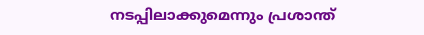നടപ്പിലാക്കുമെന്നും പ്രശാന്ത്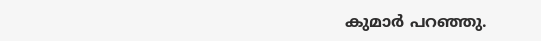കുമാര്‍ പറഞ്ഞു.